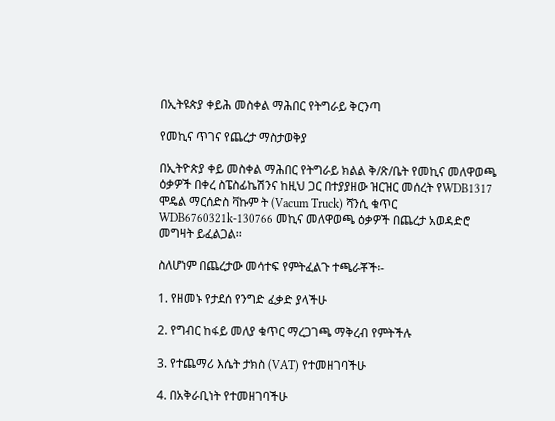በኢትዩጵያ ቀይሕ መስቀል ማሕበር የትግራይ ቅርንጣ

የመኪና ጥገና የጨረታ ማስታወቅያ

በኢትዮጵያ ቀይ መስቀል ማሕበር የትግራይ ክልል ቅ/ጽ/ቤት የመኪና መለዋወጫ ዕቃዎች በቀረ ስፔስፊኬሽንና ከዚህ ጋር በተያያዘው ዝርዝር መሰረት የWDB1317 ሞዴል ማርሰድስ ቫኩም ት (Vacum Truck) ሻንሲ ቁጥር WDB6760321k-130766 መኪና መለዋወጫ ዕቃዎች በጨረታ አወዳድሮ መግዛት ይፈልጋል፡፡

ስለሆነም በጨረታው መሳተፍ የምትፈልጉ ተጫራቾች፡-

1. የዘመኑ የታደሰ የንግድ ፈቃድ ያላችሁ

2. የግብር ከፋይ መለያ ቁጥር ማረጋገጫ ማቅረብ የምትችሉ

3. የተጨማሪ እሴት ታክስ (VAT) የተመዘገባችሁ

4. በአቅራቢነት የተመዘገባችሁ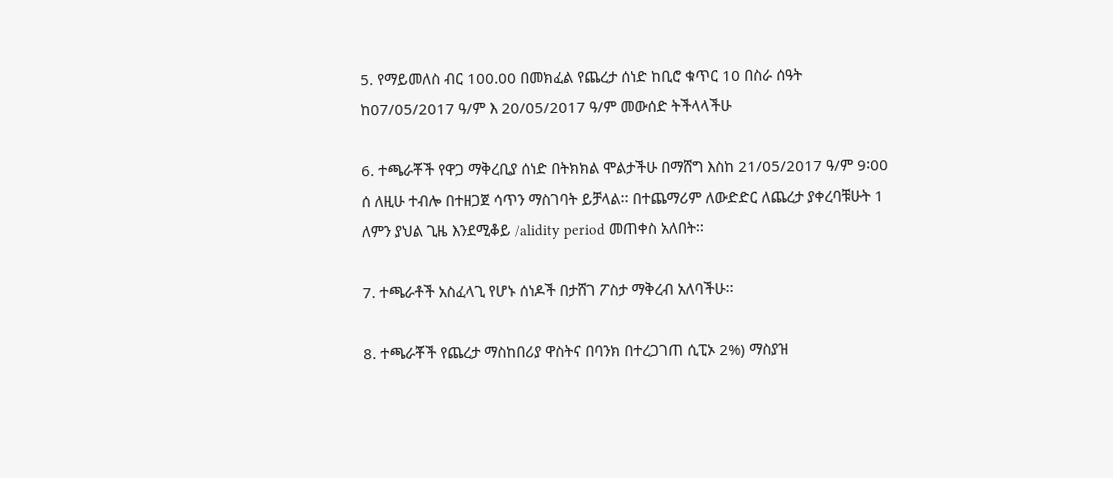5. የማይመለስ ብር 100.00 በመክፈል የጨረታ ሰነድ ከቢሮ ቁጥር 10 በስራ ሰዓት ከ07/05/2017 ዓ/ም እ 20/05/2017 ዓ/ም መውሰድ ትችላላችሁ

6. ተጫራቾች የዋጋ ማቅረቢያ ሰነድ በትክክል ሞልታችሁ በማሸግ እስከ 21/05/2017 ዓ/ም 9፡00 ሰ ለዚሁ ተብሎ በተዘጋጀ ሳጥን ማስገባት ይቻላል፡፡ በተጨማሪም ለውድድር ለጨረታ ያቀረባቹሁት 1 ለምን ያህል ጊዜ እንደሚቆይ /alidity period መጠቀስ አለበት፡፡

7. ተጫራቶች አስፈላጊ የሆኑ ሰነዶች በታሸገ ፖስታ ማቅረብ አለባችሁ፡፡

8. ተጫራቾች የጨረታ ማስከበሪያ ዋስትና በባንክ በተረጋገጠ ሲፒኦ 2%) ማስያዝ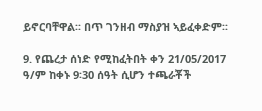ይኖርባቸዋል፡፡ በጥ ገንዘብ ማስያዝ ኣይፈቀድም፡፡

9. የጨረታ ሰነድ የሚከፈትበት ቀን 21/05/2017 ዓ/ም ከቀኑ 9፡30 ሰዓት ሲሆን ተጫራቾች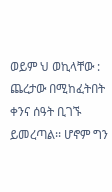ወይም ህ ወኪላቸው : ጨረታው በሚከፈትበት ቀንና ሰዓት ቢገኙ ይመረጣል፡፡ ሆኖም ግን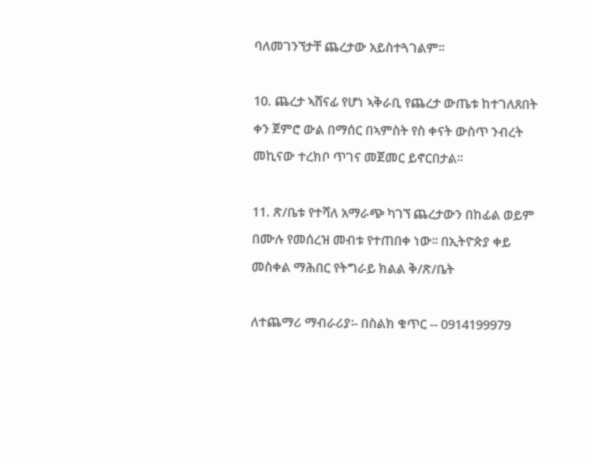ባለመገንኘታቸ ጨረታው አይስተጓገልም፡፡

10. ጨረታ ኣሸናፊ የሆነ ኣቅራቢ የጨረታ ውጤቱ ከተገለጸበት ቀን ጀምሮ ውል በማሰር በኣምስት የስ ቀናት ውስጥ ንብረት መኪናው ተረክቦ ጥገና መጀመር ይኖርበታል፡፡

11. ጽ/ቤቱ የተሻለ አማራጭ ካገኘ ጨረታውን በከፊል ወይም በሙሉ የመሰረዝ መብቱ የተጠበቀ ነው፡፡ በኢትዮጵያ ቀይ መስቀል ማሕበር የትግራይ ክልል ቅ/ጽ/ቤት

ለተጨማሪ ማብራሪያ፡- በስልክ ቁጥር -- 0914199979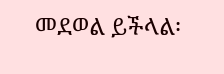መደወል ይችላል፡